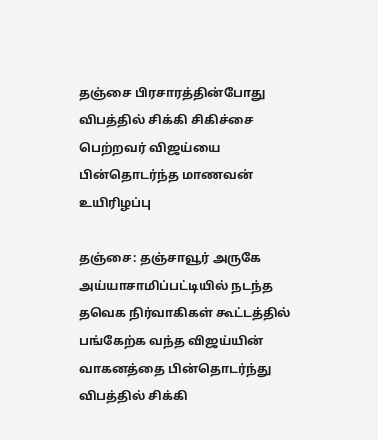தஞ்சை பிரசாரத்தின்போது விபத்தில் சிக்கி சிகிச்சை பெற்றவர் விஜய்யை பின்தொடர்ந்த மாணவன் உயிரிழப்பு

தஞ்சை: தஞ்சாவூர் அருகே அய்யாசாமிப்பட்டியில் நடந்த தவெக நிர்வாகிகள் கூட்டத்தில் பங்கேற்க வந்த விஜய்யின் வாகனத்தை பின்தொடர்ந்து விபத்தில் சிக்கி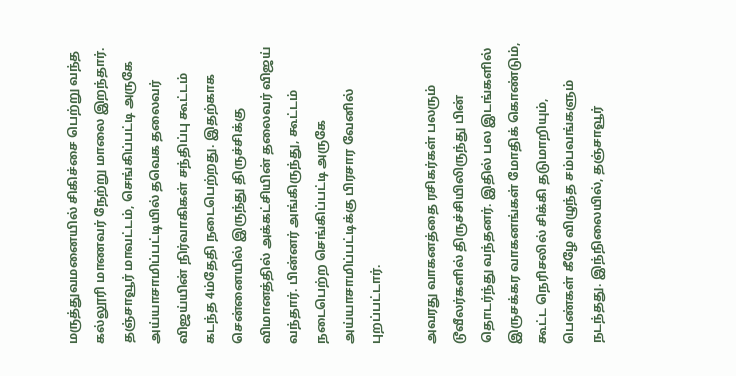மருத்துவமனையில் சிகிச்சை பெற்று வந்த கல்லூரி மாணவர் நேற்று மாலை இறந்தார். தஞ்சாவூர் மாவட்டம், செங்கிப்பட்டி அருகே அய்யாசாமிப்பட்டியில் தவெக தலைவர் விஜய்யின் நிர்வாகிகள் சந்திப்பு கூட்டம் கடந்த 4ம்தேதி நடைபெற்றது. இதற்காக சென்னையில் இருந்து திருச்சிக்கு விமானத்தில் அக்கட்சியின் தலைவர் விஜய் வந்தார். பின்னர் அங்கிருந்து, கூட்டம் நடைபெற்ற செங்கிப்பட்டி அருகே அய்யாசாமிப்பட்டிக்கு பிரசார வேனில் புறப்பட்டார்.

அவரது வாகனத்தை ரசிகர்கள் பலரும் டூவீலர்களில் திருச்சியிலிருந்து பின் தொடர்ந்து வந்தனர். இதில் பல இடங்களில் இருசக்கர வாகனங்கள் மோதிக் கொண்டும், கூட்ட நெரிசலில் சிக்கி தடுமாறியும், பெண்கள் கீழே விழுந்த சம்பவங்களும் நடந்தது. இந்நிலையில், தஞ்சாவூர்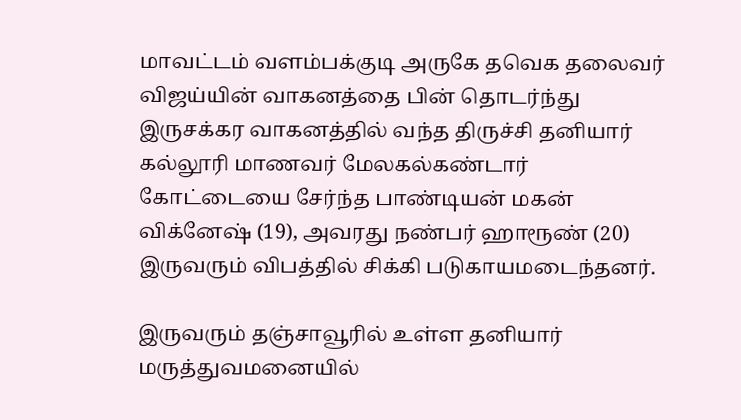மாவட்டம் வளம்பக்குடி அருகே தவெக தலைவர் விஜய்யின் வாகனத்தை பின் தொடர்ந்து இருசக்கர வாகனத்தில் வந்த திருச்சி தனியார் கல்லூரி மாணவர் மேலகல்கண்டார் கோட்டையை சேர்ந்த பாண்டியன் மகன் விக்னேஷ் (19), அவரது நண்பர் ஹாரூண் (20) இருவரும் விபத்தில் சிக்கி படுகாயமடைந்தனர்.

இருவரும் தஞ்சாவூரில் உள்ள தனியார் மருத்துவமனையில்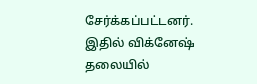சேர்க்கப்பட்டனர். இதில் விக்னேஷ் தலையில்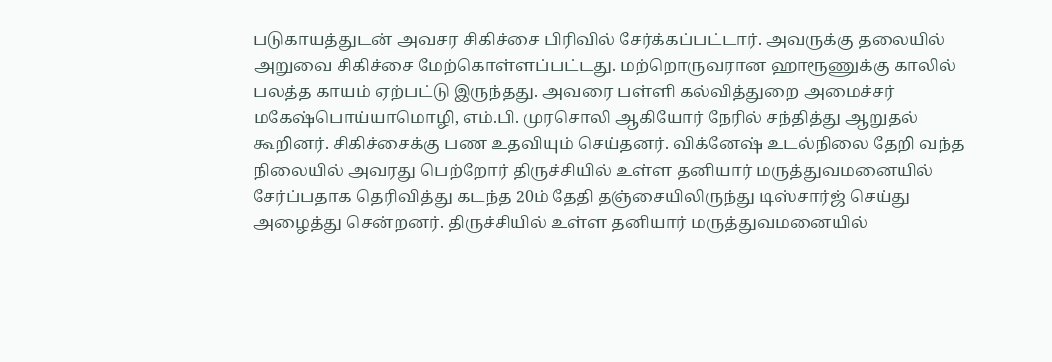படுகாயத்துடன் அவசர சிகிச்சை பிரிவில் சேர்க்கப்பட்டார். அவருக்கு தலையில் அறுவை சிகிச்சை மேற்கொள்ளப்பட்டது. மற்றொருவரான ஹாரூணுக்கு காலில் பலத்த காயம் ஏற்பட்டு இருந்தது. அவரை பள்ளி கல்வித்துறை அமைச்சர் மகேஷ்பொய்யாமொழி, எம்.பி. முரசொலி ஆகியோர் நேரில் சந்தித்து ஆறுதல் கூறினர். சிகிச்சைக்கு பண உதவியும் செய்தனர். விக்னேஷ் உடல்நிலை தேறி வந்த நிலையில் அவரது பெற்றோர் திருச்சியில் உள்ள தனியார் மருத்துவமனையில் சேர்ப்பதாக தெரிவித்து கடந்த 20ம் தேதி தஞ்சையிலிருந்து டிஸ்சார்ஜ் செய்து அழைத்து சென்றனர். திருச்சியில் உள்ள தனியார் மருத்துவமனையில்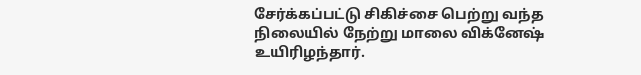சேர்க்கப்பட்டு சிகிச்சை பெற்று வந்த நிலையில் நேற்று மாலை விக்னேஷ் உயிரிழந்தார்.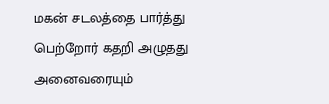மகன் சடலத்தை பார்த்து பெற்றோர் கதறி அழுதது அனைவரையும்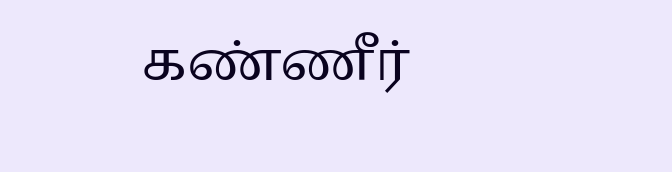கண்ணீர்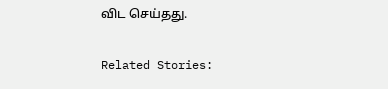விட செய்தது.

Related Stories: